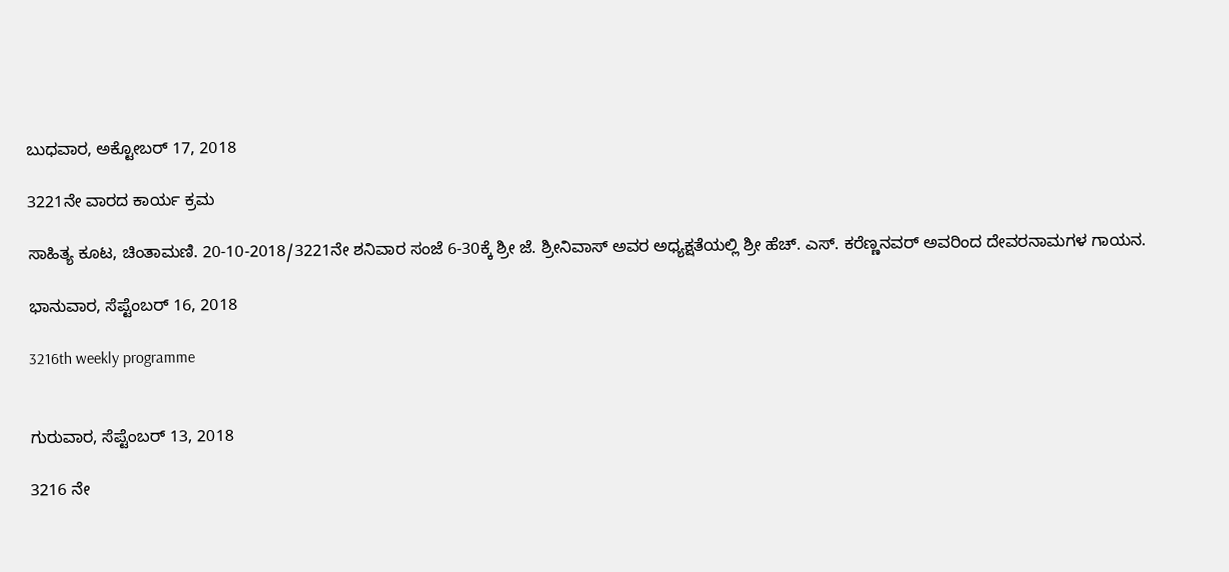ಬುಧವಾರ, ಅಕ್ಟೋಬರ್ 17, 2018

3221ನೇ ವಾರದ ಕಾರ್ಯ ಕ್ರಮ

ಸಾಹಿತ್ಯ ಕೂಟ, ಚಿಂತಾಮಣಿ. 20-10-2018/3221ನೇ ಶನಿವಾರ ಸಂಜೆ 6-30ಕ್ಕೆ ಶ್ರೀ ಜೆ. ಶ್ರೀನಿವಾಸ್ ಅವರ ಅಧ್ಯಕ್ಷತೆಯಲ್ಲಿ ಶ್ರೀ ಹೆಚ್. ಎಸ್. ಕರೆಣ್ಣನವರ್ ಅವರಿಂದ ದೇವರನಾಮಗಳ ಗಾಯನ.

ಭಾನುವಾರ, ಸೆಪ್ಟೆಂಬರ್ 16, 2018

3216th weekly programme


ಗುರುವಾರ, ಸೆಪ್ಟೆಂಬರ್ 13, 2018

3216 ನೇ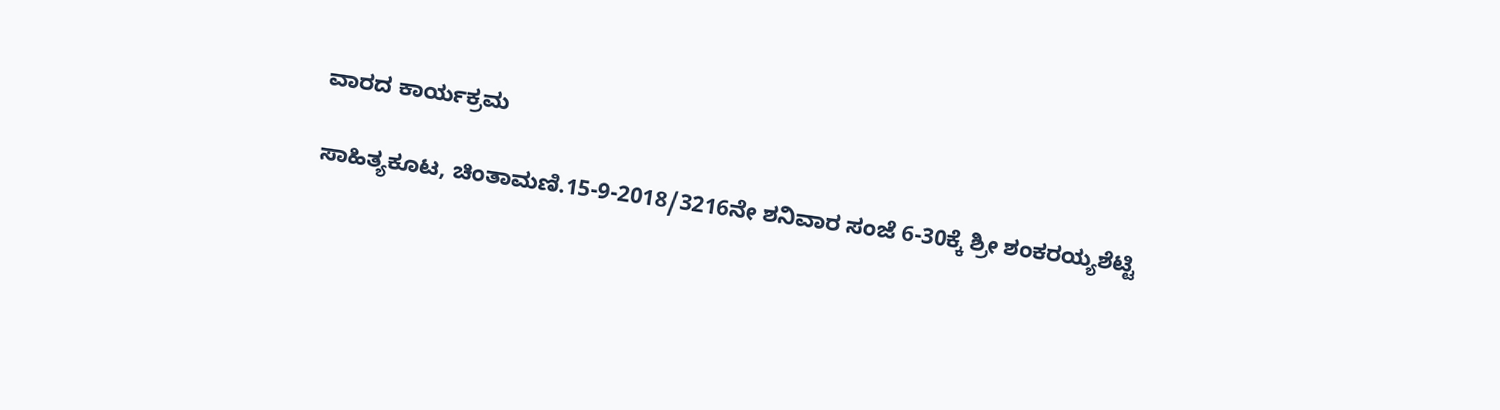ವಾರದ ಕಾರ್ಯಕ್ರಮ

ಸಾಹಿತ್ಯಕೂಟ, ಚಿಂತಾಮಣಿ.15-9-2018/3216ನೇ ಶನಿವಾರ ಸಂಜೆ 6-30ಕ್ಕೆ ಶ್ರೀ ಶಂಕರಯ್ಯಶೆಟ್ಟಿ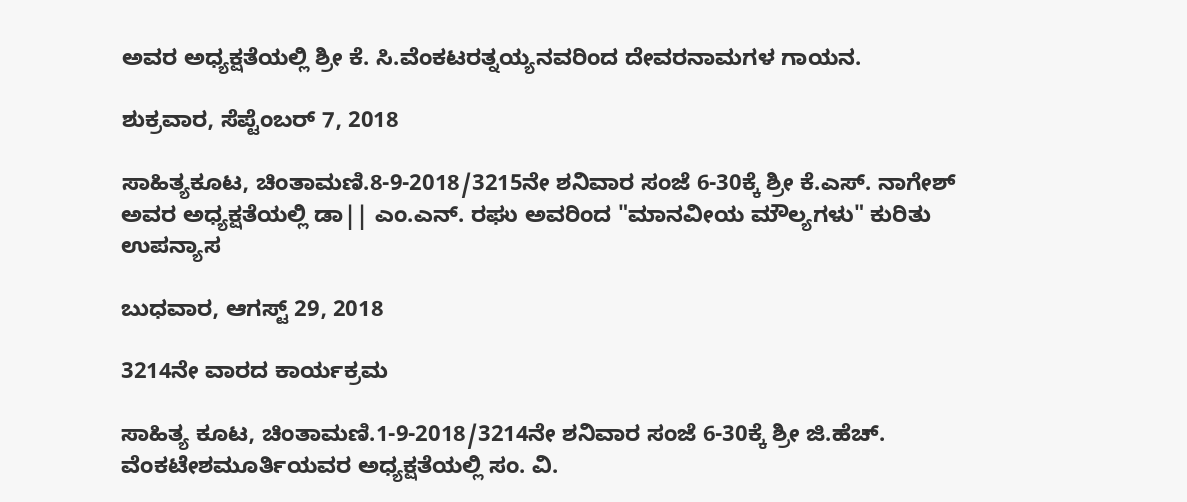ಅವರ ಅಧ್ಯಕ್ಷತೆಯಲ್ಲಿ ಶ್ರೀ ಕೆ. ಸಿ.ವೆಂಕಟರತ್ನಯ್ಯನವರಿಂದ ದೇವರನಾಮಗಳ ಗಾಯನ.

ಶುಕ್ರವಾರ, ಸೆಪ್ಟೆಂಬರ್ 7, 2018

ಸಾಹಿತ್ಯಕೂಟ, ಚಿಂತಾಮಣಿ.8-9-2018/3215ನೇ ಶನಿವಾರ ಸಂಜೆ 6-30ಕ್ಕೆ ಶ್ರೀ ಕೆ.ಎಸ್. ನಾಗೇಶ್ ಅವರ ಅಧ್ಯಕ್ಷತೆಯಲ್ಲಿ ಡಾ|| ಎಂ.ಎನ್. ರಘು ಅವರಿಂದ "ಮಾನವೀಯ ಮೌಲ್ಯಗಳು" ಕುರಿತು ಉಪನ್ಯಾಸ

ಬುಧವಾರ, ಆಗಸ್ಟ್ 29, 2018

3214ನೇ ವಾರದ ಕಾರ್ಯಕ್ರಮ

ಸಾಹಿತ್ಯ ಕೂಟ, ಚಿಂತಾಮಣಿ.1-9-2018/3214ನೇ ಶನಿವಾರ ಸಂಜೆ 6-30ಕ್ಕೆ ಶ್ರೀ ಜಿ.ಹೆಚ್. ವೆಂಕಟೇಶಮೂರ್ತಿಯವರ ಅಧ್ಯಕ್ಷತೆಯಲ್ಲಿ ಸಂ. ವಿ.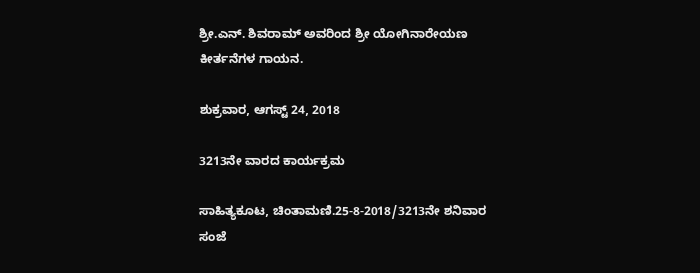ಶ್ರೀ.ಎನ್. ಶಿವರಾಮ್ ಅವರಿಂದ ಶ್ರೀ ಯೋಗಿನಾರೇಯಣ ಕೀರ್ತನೆಗಳ ಗಾಯನ.

ಶುಕ್ರವಾರ, ಆಗಸ್ಟ್ 24, 2018

3213ನೇ ವಾರದ ಕಾರ್ಯಕ್ರಮ

ಸಾಹಿತ್ಯಕೂಟ, ಚಿಂತಾಮಣಿ.25-8-2018/3213ನೇ ಶನಿವಾರ ಸಂಜೆ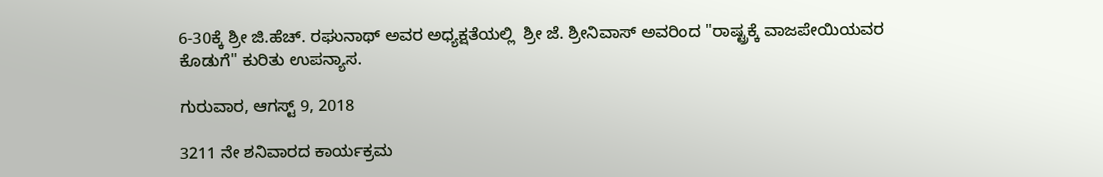6-30ಕ್ಕೆ ಶ್ರೀ ಜಿ.ಹೆಚ್. ರಘುನಾಥ್ ಅವರ ಅಧ್ಯಕ್ಷತೆಯಲ್ಲಿ  ಶ್ರೀ ಜೆ. ಶ್ರೀನಿವಾಸ್ ಅವರಿಂದ "ರಾಷ್ಟ್ರಕ್ಕೆ ವಾಜಪೇಯಿಯವರ ಕೊಡುಗೆ" ಕುರಿತು ಉಪನ್ಯಾಸ.

ಗುರುವಾರ, ಆಗಸ್ಟ್ 9, 2018

3211 ನೇ ಶನಿವಾರದ ಕಾರ್ಯಕ್ರಮ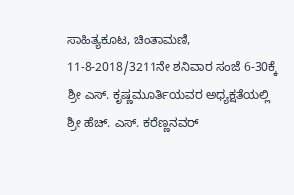ಸಾಹಿತ್ಯಕೂಟ, ಚಿಂತಾಮಣಿ, 11-8-2018/3211ನೇ ಶನಿವಾರ ಸಂಜೆ 6-30ಕ್ಕೆ ಶ್ರೀ ಎಸ್. ಕೃಷ್ಣಮೂರ್ತಿಯವರ ಅಧ್ಯಕ್ಷತೆಯಲ್ಲಿ ಶ್ರೀ ಹೆಚ್. ಎಸ್. ಕರೆಣ್ಣನವರ್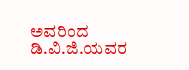ಅವರಿಂದ ಡಿ.ವಿ.ಜಿ.ಯವರ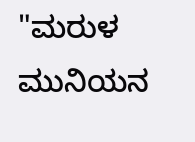"ಮರುಳ ಮುನಿಯನ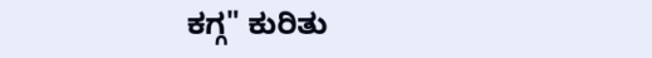ಕಗ್ಗ" ಕುರಿತು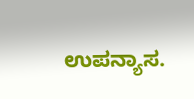ಉಪನ್ಯಾಸ.